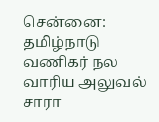சென்னை: தமிழ்நாடு வணிகர் நல வாரிய அலுவல் சாரா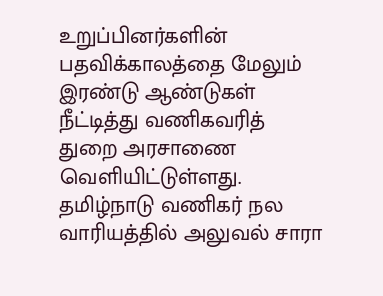உறுப்பினர்களின் பதவிக்காலத்தை மேலும் இரண்டு ஆண்டுகள் நீட்டித்து வணிகவரித் துறை அரசாணை வெளியிட்டுள்ளது. தமிழ்நாடு வணிகர் நல வாரியத்தில் அலுவல் சாரா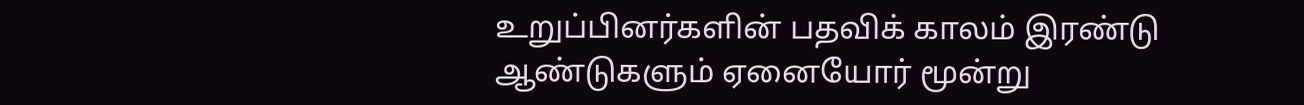உறுப்பினர்களின் பதவிக் காலம் இரண்டு ஆண்டுகளும் ஏனையோர் மூன்று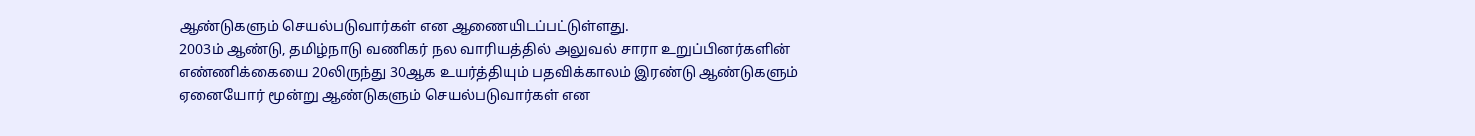ஆண்டுகளும் செயல்படுவார்கள் என ஆணையிடப்பட்டுள்ளது.
2003ம் ஆண்டு, தமிழ்நாடு வணிகர் நல வாரியத்தில் அலுவல் சாரா உறுப்பினர்களின் எண்ணிக்கையை 20லிருந்து 30ஆக உயர்த்தியும் பதவிக்காலம் இரண்டு ஆண்டுகளும் ஏனையோர் மூன்று ஆண்டுகளும் செயல்படுவார்கள் என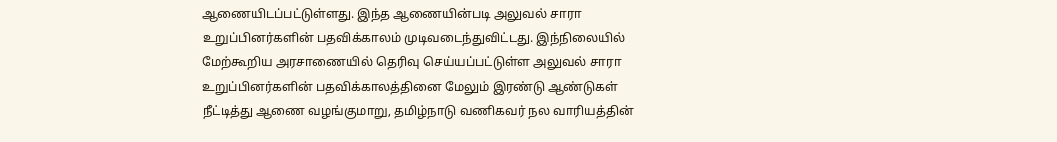ஆணையிடப்பட்டுள்ளது. இந்த ஆணையின்படி அலுவல் சாரா உறுப்பினர்களின் பதவிக்காலம் முடிவடைந்துவிட்டது. இந்நிலையில் மேற்கூறிய அரசாணையில் தெரிவு செய்யப்பட்டுள்ள அலுவல் சாரா உறுப்பினர்களின் பதவிக்காலத்தினை மேலும் இரண்டு ஆண்டுகள் நீட்டித்து ஆணை வழங்குமாறு, தமிழ்நாடு வணிகவர் நல வாரியத்தின்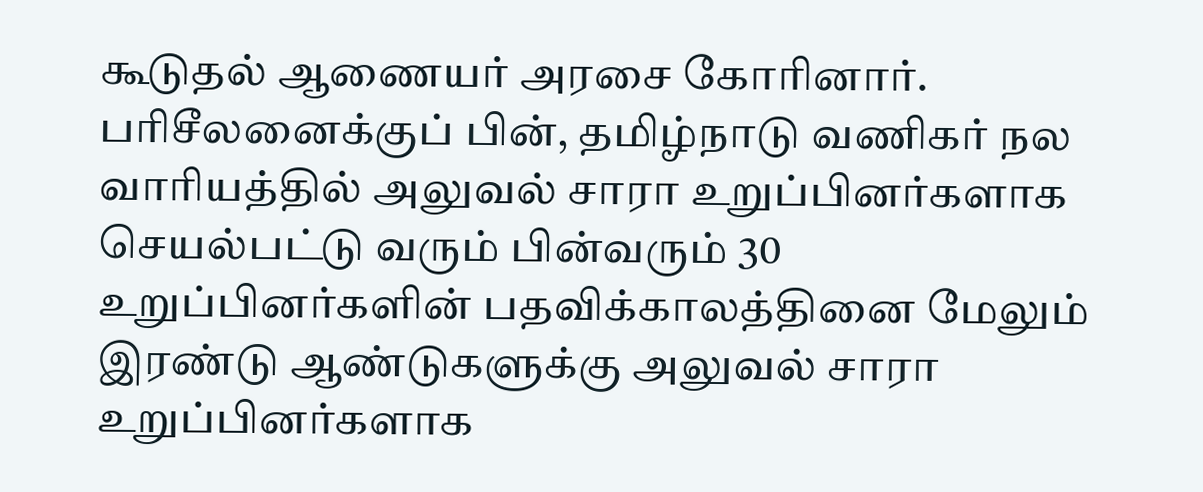கூடுதல் ஆணையர் அரசை கோரினார்.
பரிசீலனைக்குப் பின், தமிழ்நாடு வணிகர் நல வாரியத்தில் அலுவல் சாரா உறுப்பினர்களாக செயல்பட்டு வரும் பின்வரும் 30 உறுப்பினர்களின் பதவிக்காலத்தினை மேலும் இரண்டு ஆண்டுகளுக்கு அலுவல் சாரா உறுப்பினர்களாக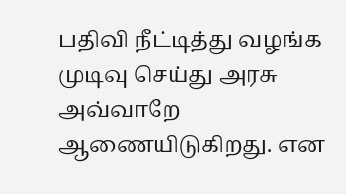பதிவி நீட்டித்து வழங்க முடிவு செய்து அரசு அவ்வாறே ஆணையிடுகிறது. என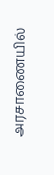அரசாணையில்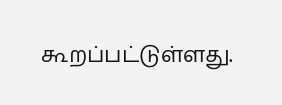கூறப்பட்டுள்ளது.